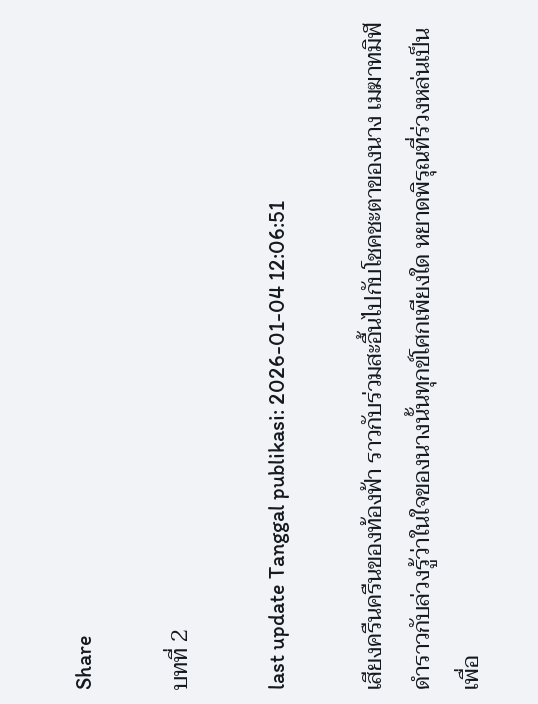Share

บทที่ 2

last update Tanggal publikasi: 2026-01-04 12:06:51

เสียงครืนครืนของท้องฟ้า ราวกับร่วมสะอื้นไปกับโชคชะตาของนาง เมฆาทมิฬดำราวกับล่วงรู้ว่าในใจของนางนั้นทุกข์โศกเพียงใด หยาดพิรุณที่ร่วงหล่นเป็นเพื่อ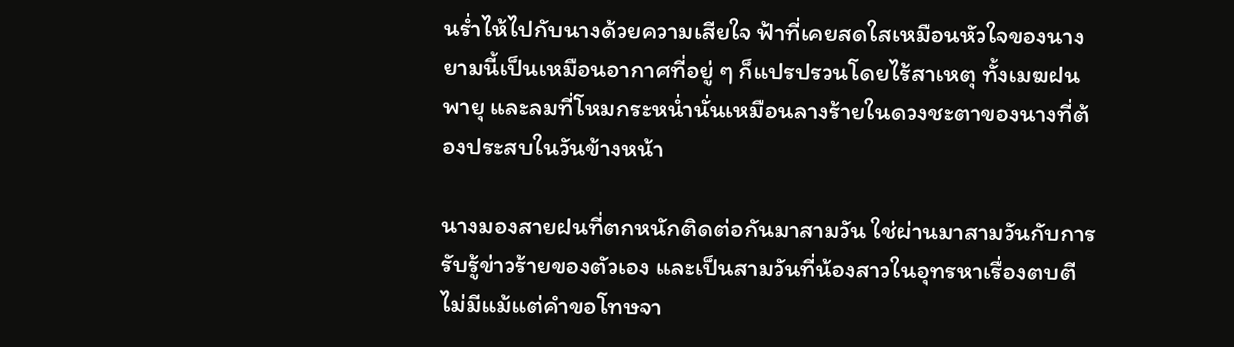นร่ำไห้ไปกับนางด้วยความเสียใจ ฟ้าที่เคยสดใสเหมือนหัวใจของนางยามนี้เป็นเหมือนอากาศที่อยู่ ๆ ก็แปรปรวนโดยไร้สาเหตุ ทั้งเมฆฝน พายุ และลมที่โหมกระหน่ำนั่นเหมือนลางร้ายในดวงชะตาของนางที่ต้องประสบในวันข้างหน้า

นางมองสายฝนที่ตกหนักติดต่อกันมาสามวัน ใช่ผ่านมาสามวันกับการรับรู้ข่าวร้ายของตัวเอง และเป็นสามวันที่น้องสาวในอุทรหาเรื่องตบตี ไม่มีแม้แต่คำขอโทษจา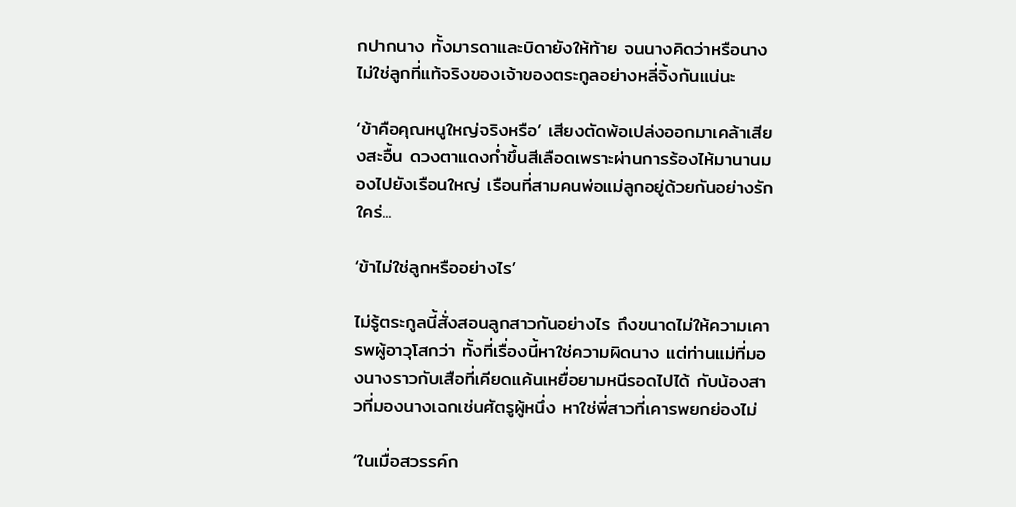กปากนาง ทั้งมารดาและบิดายังให้ท้าย จนนางคิดว่าหรือนางไม่ใช่ลูกที่แท้จริงของเจ้าของตระกูลอย่างหลี่จิ้งกันแน่นะ

‘ข้าคือคุณหนูใหญ่จริงหรือ’ เสียงตัดพ้อเปล่งออกมาเคล้าเสียงสะอื้น ดวงตาแดงก่ำขึ้นสีเลือดเพราะผ่านการร้องไห้มานานมองไปยังเรือนใหญ่ เรือนที่สามคนพ่อแม่ลูกอยู่ด้วยกันอย่างรักใคร่...

‘ข้าไม่ใช่ลูกหรืออย่างไร’

ไม่รู้ตระกูลนี้สั่งสอนลูกสาวกันอย่างไร ถึงขนาดไม่ให้ความเคารพผู้อาวุโสกว่า ทั้งที่เรื่องนี้หาใช่ความผิดนาง แต่ท่านแม่ที่มองนางราวกับเสือที่เคียดแค้นเหยื่อยามหนีรอดไปได้ กับน้องสาวที่มองนางเฉกเช่นศัตรูผู้หนึ่ง หาใช่พี่สาวที่เคารพยกย่องไม่

‘ในเมื่อสวรรค์ก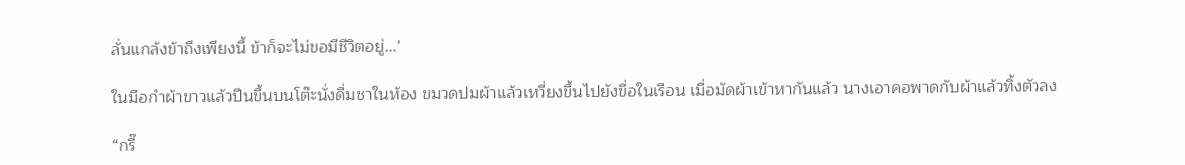ลั่นแกล้งข้าถึงเพียงนี้ ข้าก็จะไม่ขอมีชีวิตอยู่...’

ในมือกำผ้าขาวแล้วปีนขึ้นบนโต๊ะนั่งดื่มชาในห้อง ขมวดปมผ้าแล้วเหวี่ยงขึ้นไปยังขื่อในเรือน เมื่อมัดผ้าเข้าหากันแล้ว นางเอาคอพาดกับผ้าแล้วทิ้งตัวลง

“กรี๊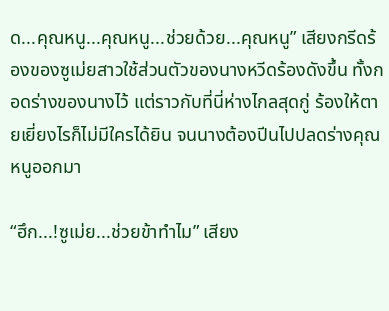ด...คุณหนู...คุณหนู...ช่วยด้วย...คุณหนู” เสียงกรีดร้องของซูเม่ยสาวใช้ส่วนตัวของนางหวีดร้องดังขึ้น ทั้งกอดร่างของนางไว้ แต่ราวกับที่นี่ห่างไกลสุดกู่ ร้องให้ตายเยี่ยงไรก็ไม่มีใครได้ยิน จนนางต้องปีนไปปลดร่างคุณหนูออกมา

“ฮึก...!ซูเม่ย...ช่วยข้าทำไม” เสียง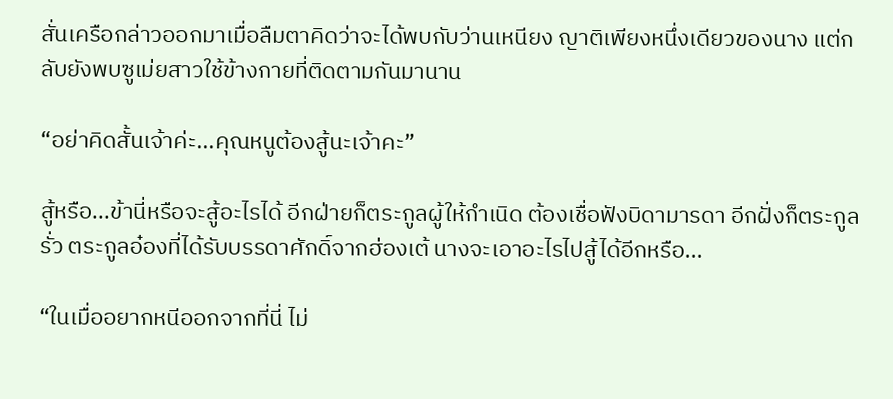สั่นเครือกล่าวออกมาเมื่อลืมตาคิดว่าจะได้พบกับว่านเหนียง ญาติเพียงหนึ่งเดียวของนาง แต่กลับยังพบซูเม่ยสาวใช้ข้างกายที่ติดตามกันมานาน

“อย่าคิดสั้นเจ้าค่ะ...คุณหนูต้องสู้นะเจ้าคะ”

สู้หรือ...ข้านี่หรือจะสู้อะไรได้ อีกฝ่ายก็ตระกูลผู้ให้กำเนิด ต้องเชื่อฟังบิดามารดา อีกฝั่งก็ตระกูลรั่ว ตระกูลอ๋องที่ได้รับบรรดาศักดิ์จากฮ่องเต้ นางจะเอาอะไรไปสู้ได้อีกหรือ...

“ในเมื่ออยากหนีออกจากที่นี่ ไม่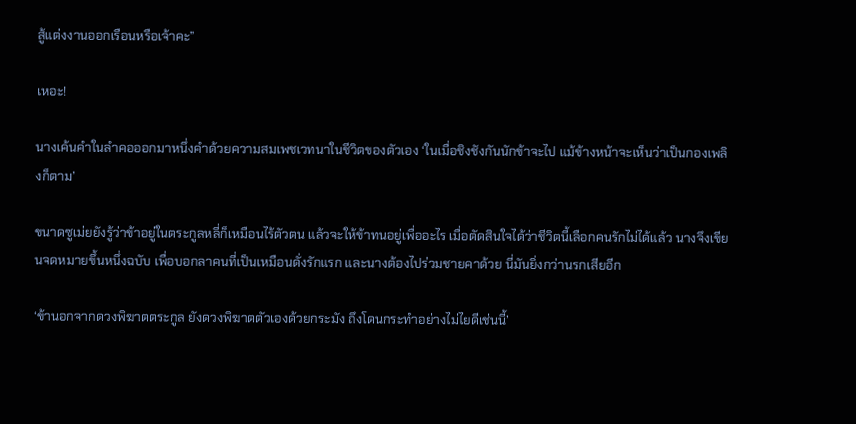สู้แต่งงานออกเรือนหรือเจ้าคะ”

เหอะ!

นางเค้นคำในลำคอออกมาหนึ่งคำด้วยความสมเพชเวทนาในชีวิตของตัวเอง ‘ในเมื่อชิงชังกันนักข้าจะไป แม้ข้างหน้าจะเห็นว่าเป็นกองเพลิงก็ตาม’

ขนาดซูเม่ยยังรู้ว่าข้าอยู่ในตระกูลหลี่ก็เหมือนไร้ตัวตน แล้วจะให้ข้าทนอยู่เพื่ออะไร เมื่อตัดสินใจได้ว่าชีวิตนี้เลือกคนรักไม่ได้แล้ว นางจึงเขียนจดหมายขึ้นหนึ่งฉบับ เพื่อบอกลาคนที่เป็นเหมือนดั่งรักแรก และนางต้องไปร่วมชายคาด้วย นี่มันยิ่งกว่านรกเสียอีก

‘ข้านอกจากดวงพิฆาตตระกูล ยังดวงพิฆาตตัวเองด้วยกระมัง ถึงโดนกระทำอย่างไม่ไยดีเช่นนี้’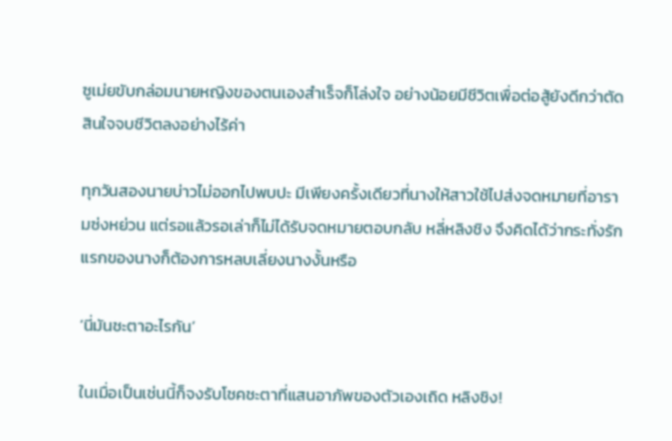ซูเม่ยขับกล่อมนายหญิงของตนเองสำเร็จก็โล่งใจ อย่างน้อยมีชีวิตเพื่อต่อสู้ยังดีกว่าตัดสินใจจบชีวิตลงอย่างไร้ค่า

ทุกวันสองนายบ่าวไม่ออกไปพบปะ มีเพียงครั้งเดียวที่นางให้สาวใช้ไปส่งจดหมายที่อารามซ่งหย่วน แต่รอแล้วรอเล่าก็ไม่ได้รับจดหมายตอบกลับ หลี่หลิงชิง จึงคิดได้ว่ากระทั่งรักแรกของนางก็ต้องการหลบเลี่ยงนางงั้นหรือ

‘นี่มันชะตาอะไรกัน’

ในเมื่อเป็นเช่นนี้ก็จงรับโชคชะตาที่แสนอาภัพของตัวเองเถิด หลิงชิง!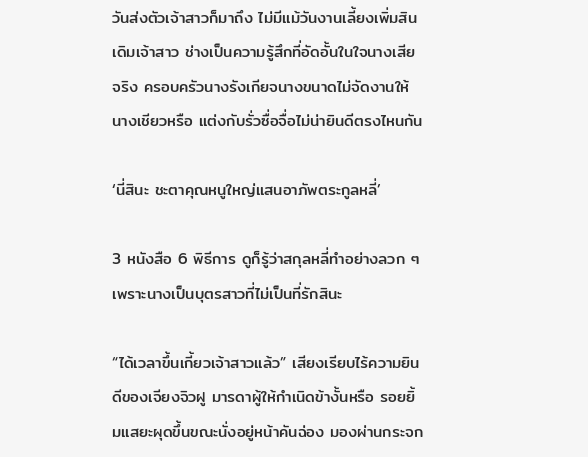วันส่งตัวเจ้าสาวก็มาถึง ไม่มีแม้วันงานเลี้ยงเพิ่มสินเดิมเจ้าสาว ช่างเป็นความรู้สึกที่อัดอั้นในใจนางเสียจริง ครอบครัวนางรังเกียจนางขนาดไม่จัดงานให้นางเชียวหรือ แต่งกับรั่วซื่อจื่อไม่น่ายินดีตรงไหนกัน

‘นี่สินะ ชะตาคุณหนูใหญ่แสนอาภัพตระกูลหลี่’

3 หนังสือ 6 พิธีการ ดูก็รู้ว่าสกุลหลี่ทำอย่างลวก ๆ เพราะนางเป็นบุตรสาวที่ไม่เป็นที่รักสินะ

“ได้เวลาขึ้นเกี้ยวเจ้าสาวแล้ว” เสียงเรียบไร้ความยินดีของเจียงจิวฝู มารดาผู้ให้กำเนิดข้างั้นหรือ รอยยิ้มแสยะผุดขึ้นขณะนั่งอยู่หน้าคันฉ่อง มองผ่านกระจก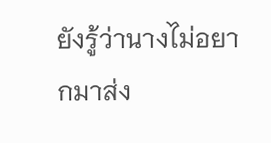ยังรู้ว่านางไม่อยากมาส่ง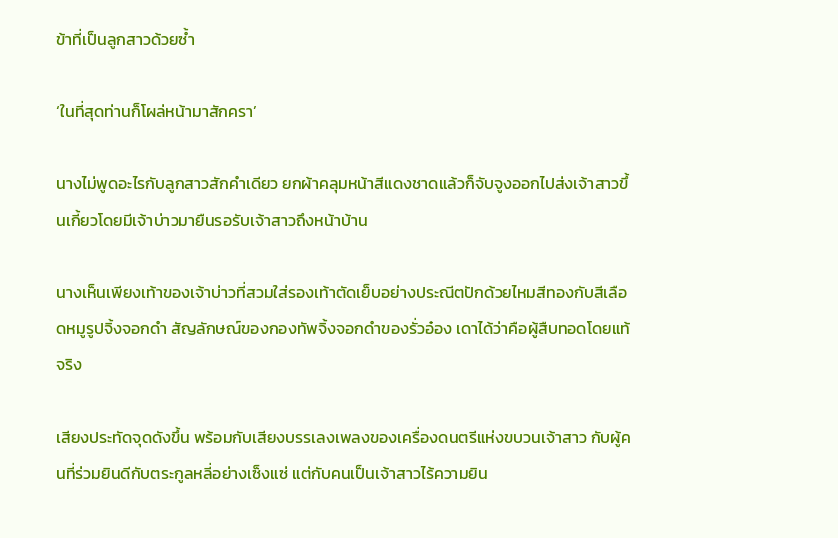ข้าที่เป็นลูกสาวด้วยซ้ำ

‘ในที่สุดท่านก็โผล่หน้ามาสักครา’

นางไม่พูดอะไรกับลูกสาวสักคำเดียว ยกผ้าคลุมหน้าสีแดงชาดแล้วก็จับจูงออกไปส่งเจ้าสาวขึ้นเกี้ยวโดยมีเจ้าบ่าวมายืนรอรับเจ้าสาวถึงหน้าบ้าน

นางเห็นเพียงเท้าของเจ้าบ่าวที่สวมใส่รองเท้าตัดเย็บอย่างประณีตปักด้วยไหมสีทองกับสีเลือดหมูรูปจิ้งจอกดำ สัญลักษณ์ของกองทัพจิ้งจอกดำของรั่วอ๋อง เดาได้ว่าคือผู้สืบทอดโดยแท้จริง

เสียงประทัดจุดดังขึ้น พร้อมกับเสียงบรรเลงเพลงของเครื่องดนตรีแห่งขบวนเจ้าสาว กับผู้คนที่ร่วมยินดีกับตระกูลหลี่อย่างเซ็งแซ่ แต่กับคนเป็นเจ้าสาวไร้ความยิน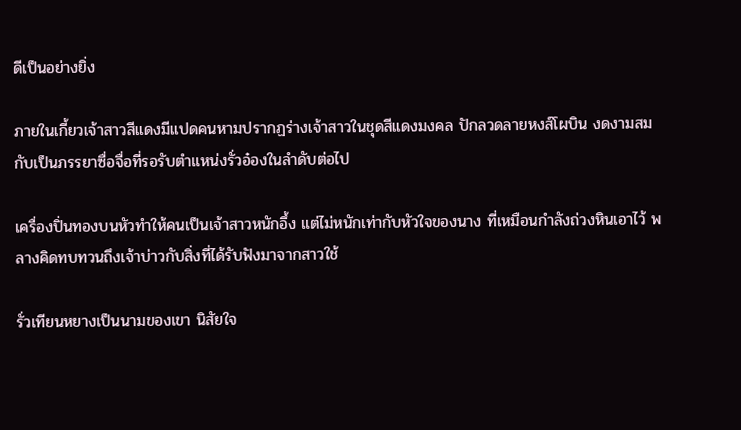ดีเป็นอย่างยิ่ง

ภายในเกี้ยวเจ้าสาวสีแดงมีแปดคนหามปรากฏร่างเจ้าสาวในชุดสีแดงมงคล ปักลวดลายหงส์โผบิน งดงามสมกับเป็นภรรยาซื่อจื่อที่รอรับตำแหน่งรั่วอ๋องในลำดับต่อไป

เครื่องปิ่นทองบนหัวทำให้คนเป็นเจ้าสาวหนักอึ้ง แต่ไม่หนักเท่ากับหัวใจของนาง ที่เหมือนกำลังถ่วงหินเอาไว้ พลางคิดทบทวนถึงเจ้าบ่าวกับสิ่งที่ได้รับฟังมาจากสาวใช้

รั่วเทียนหยางเป็นนามของเขา นิสัยใจ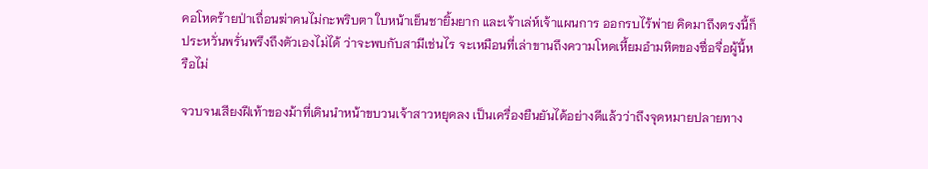คอโหดร้ายป่าเถื่อนฆ่าคนไม่กะพริบตา ใบหน้าเย็นชายิ้มยาก และเจ้าเล่ห์เจ้าแผนการ ออกรบไร้พ่าย คิดมาถึงตรงนี้ก็ประหวั่นพรั่นพรึงถึงตัวเองไม่ได้ ว่าจะพบกับสามีเช่นไร จะเหมือนที่เล่าขานถึงความโหดเหี้ยมอำมหิตของซื่อจื่อผู้นี้หรือไม่

จวบจนเสียงฝีเท้าของม้าที่เดินนำหน้าขบวนเจ้าสาวหยุดลง เป็นเครื่องยืนยันได้อย่างดีแล้วว่าถึงจุดหมายปลายทาง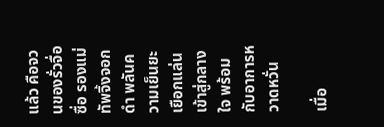แล้ว คือจวนของรั่วจื่อซื่อ รองแม่ทัพจิ้งจอกดำ พลันความเย็นยะเยือกแล่นเข้าสู่กลางใจ พร้อมกับอาการหวาดหวั่น

เมื่อ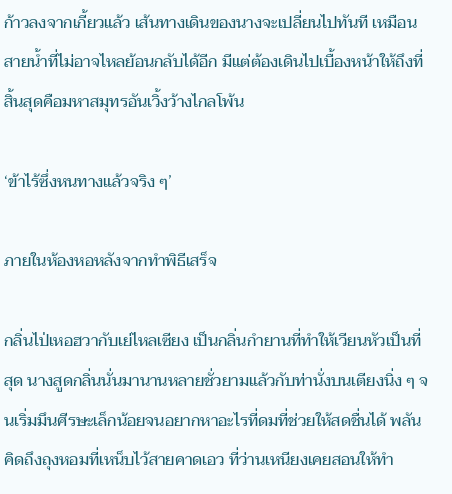ก้าวลงจากเกี้ยวแล้ว เส้นทางเดินของนางจะเปลี่ยนไปทันที เหมือนสายน้ำที่ไม่อาจไหลย้อนกลับได้อีก มีแต่ต้องเดินไปเบื้องหน้าให้ถึงที่สิ้นสุดคือมหาสมุทรอันเวิ้งว้างไกลโพ้น

‘ข้าไร้ซึ่งหนทางแล้วจริง ๆ’

ภายในห้องหอหลังจากทำพิธีเสร็จ

กลิ่นไป่เหอฮวากับเย่ไหลเซียง เป็นกลิ่นกำยานที่ทำให้เวียนหัวเป็นที่สุด นางสูดกลิ่นนั่นมานานหลายชั่วยามแล้วกับท่านั่งบนเตียงนิ่ง ๆ จนเริ่มมึนศีรษะเล็กน้อยจนอยากหาอะไรที่ดมที่ช่วยให้สดชื่นได้ พลันคิดถึงถุงหอมที่เหน็บไว้สายคาดเอว ที่ว่านเหนียงเคยสอนให้ทำ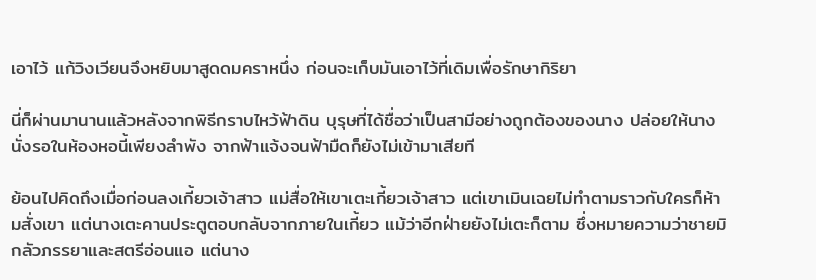เอาไว้ แก้วิงเวียนจึงหยิบมาสูดดมคราหนึ่ง ก่อนจะเก็บมันเอาไว้ที่เดิมเพื่อรักษากิริยา

นี่ก็ผ่านมานานแล้วหลังจากพิธีกราบไหว้ฟ้าดิน บุรุษที่ได้ชื่อว่าเป็นสามีอย่างถูกต้องของนาง ปล่อยให้นางนั่งรอในห้องหอนี้เพียงลำพัง จากฟ้าแจ้งจนฟ้ามืดก็ยังไม่เข้ามาเสียที

ย้อนไปคิดถึงเมื่อก่อนลงเกี้ยวเจ้าสาว แม่สื่อให้เขาเตะเกี้ยวเจ้าสาว แต่เขาเมินเฉยไม่ทำตามราวกับใครก็ห้ามสั่งเขา แต่นางเตะคานประตูตอบกลับจากภายในเกี้ยว แม้ว่าอีกฝ่ายยังไม่เตะก็ตาม ซึ่งหมายความว่าชายมิกลัวภรรยาและสตรีอ่อนแอ แต่นาง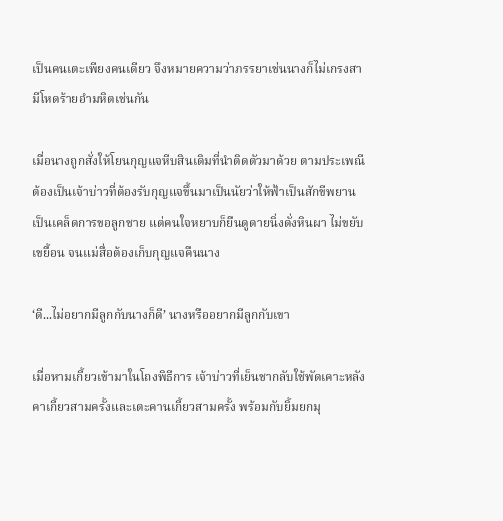เป็นคนเตะเพียงคนเดียว จึงหมายความว่าภรรยาเช่นนางก็ไม่เกรงสามีโหดร้ายอำมหิตเช่นกัน

เมื่อนางถูกสั่งให้โยนกุญแจหีบสินเดิมที่นำติดตัวมาด้วย ตามประเพณีต้องเป็นเจ้าบ่าวที่ต้องรับกุญแจขึ้นมาเป็นนัยว่าให้ฟ้าเป็นสักขีพยาน เป็นเคล็ดการขอลูกชาย แต่คนใจหยาบก็ยืนดูดายนิ่งดั่งหินผา ไม่ขยับเขยื้อน จนแม่สื่อต้องเก็บกุญแจคืนนาง

‘ดี...ไม่อยากมีลูกกับนางก็ดี’ นางหรืออยากมีลูกกับเขา

เมื่อหามเกี้ยวเข้ามาในโถงพิธีการ เจ้าบ่าวที่เย็นชากลับใช้พัดเคาะหลังคาเกี้ยวสามครั้งและเตะคานเกี้ยวสามครั้ง พร้อมกับยิ้มยกมุ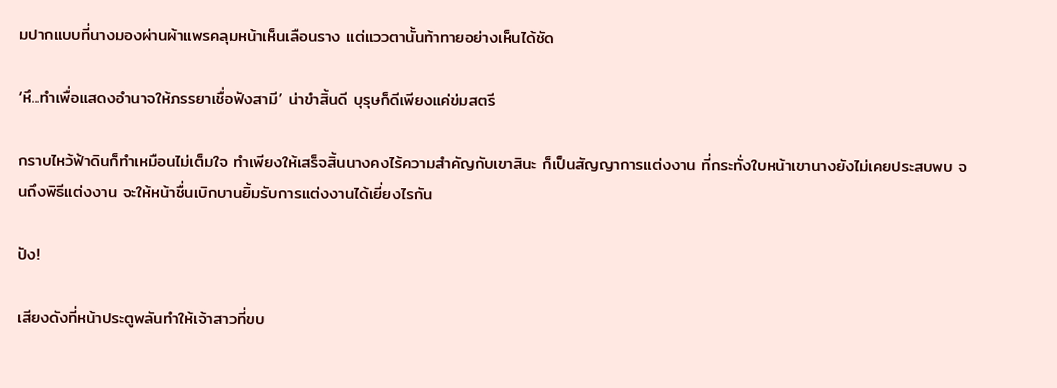มปากแบบที่นางมองผ่านผ้าแพรคลุมหน้าเห็นเลือนราง แต่แววตานั้นท้าทายอย่างเห็นได้ชัด

‘หึ...ทำเพื่อแสดงอำนาจให้ภรรยาเชื่อฟังสามี’ น่าขำสิ้นดี บุรุษก็ดีเพียงแค่ข่มสตรี

กราบไหว้ฟ้าดินก็ทำเหมือนไม่เต็มใจ ทำเพียงให้เสร็จสิ้นนางคงไร้ความสำคัญกับเขาสินะ ก็เป็นสัญญาการแต่งงาน ที่กระทั่งใบหน้าเขานางยังไม่เคยประสบพบ จนถึงพิธีแต่งงาน จะให้หน้าชื่นเบิกบานยิ้มรับการแต่งงานได้เยี่ยงไรกัน

ปัง!

เสียงดังที่หน้าประตูพลันทำให้เจ้าสาวที่ขบ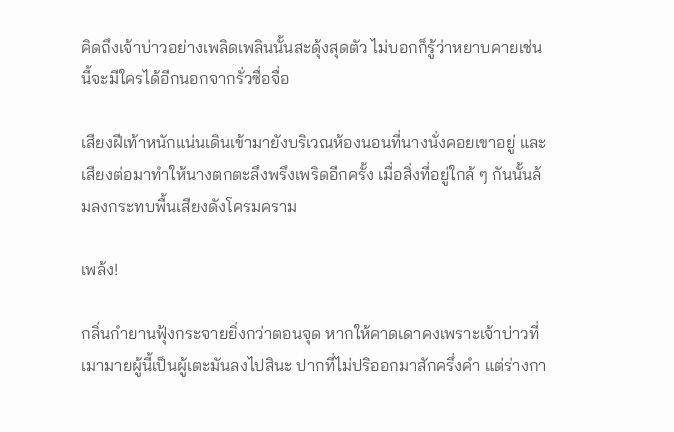คิดถึงเจ้าบ่าวอย่างเพลิดเพลินนั้นสะดุ้งสุดตัว ไม่บอกก็รู้ว่าหยาบคายเช่นนี้จะมีใครได้อีกนอกจากรั่วซื่อจื่อ

เสียงฝีเท้าหนักแน่นเดินเข้ามายังบริเวณห้องนอนที่นางนั่งคอยเขาอยู่ และเสียงต่อมาทำให้นางตกตะลึงพรึงเพริดอีกครั้ง เมื่อสิ่งที่อยู่ใกล้ ๆ กันนั้นล้มลงกระทบพื้นเสียงดังโครมคราม

เพล้ง!

กลิ่นกำยานฟุ้งกระจายยิ่งกว่าตอนจุด หากให้คาดเดาคงเพราะเจ้าบ่าวที่เมามายผู้นี้เป็นผู้เตะมันลงไปสินะ ปากที่ไม่ปริออกมาสักครึ่งคำ แต่ร่างกา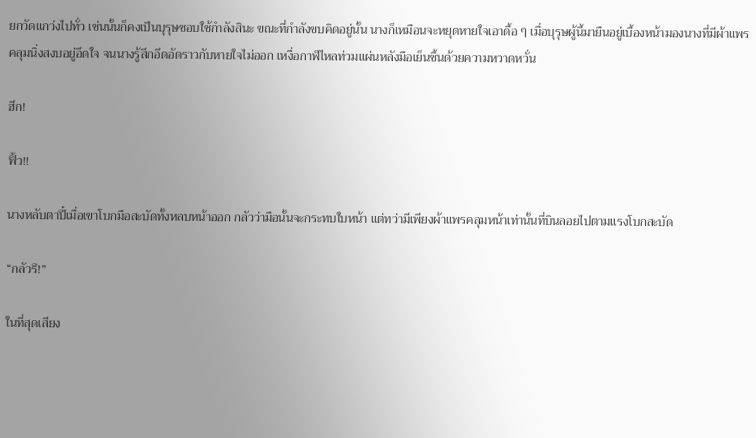ยกวัดแกว่งไปทั่ว เช่นนั้นก็คงเป็นบุรุษชอบใช้กำลังสินะ ขณะที่กำลังขบคิดอยู่นั้น นางก็เหมือนจะหยุดหายใจเอาดื้อ ๆ เมื่อบุรุษผู้นี้มายืนอยู่เบื้องหน้ามองนางที่มีผ้าแพรคลุมนิ่งสงบอยู่อึดใจ จนนางรู้สึกอึดอัดราวกับหายใจไม่ออก เหงื่อกาฬไหลท่วมแผ่นหลังมือเย็นชื้นด้วยความหวาดหวั่น

ฮึก!

ฟิ้ว!!

นางหลับตาปี๋เมื่อเขาโบกมือสะบัดทั้งหลบหน้าออก กลัวว่ามือนั้นจะกระทบใบหน้า แต่ทว่ามีเพียงผ้าแพรคลุมหน้าเท่านั้นที่บินลอยไปตามแรงโบกสะบัด

“กลัวรึ!”

ในที่สุดเสียง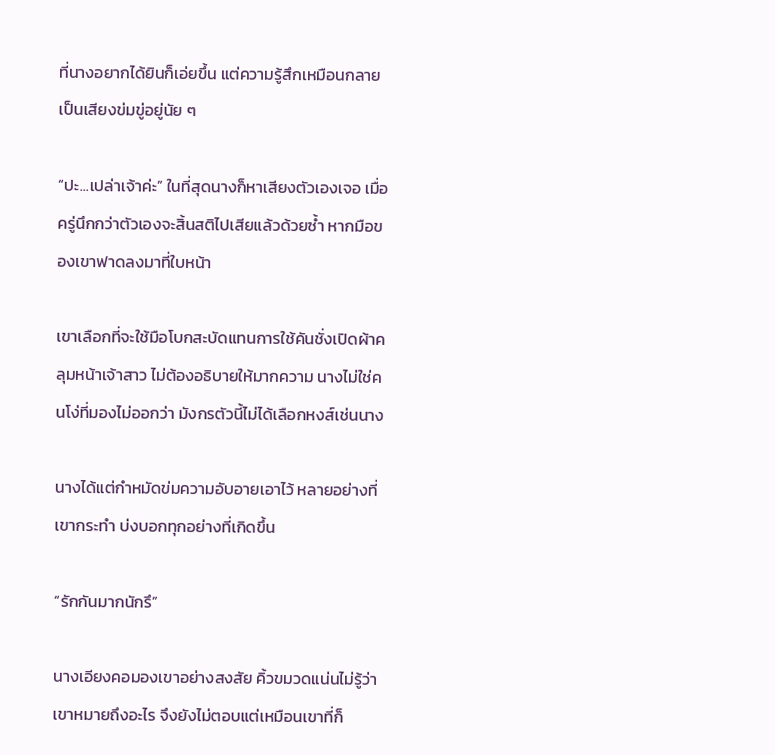ที่นางอยากได้ยินก็เอ่ยขึ้น แต่ความรู้สึกเหมือนกลายเป็นเสียงข่มขู่อยู่นัย ๆ

“ปะ...เปล่าเจ้าค่ะ” ในที่สุดนางก็หาเสียงตัวเองเจอ เมื่อครู่นึกกว่าตัวเองจะสิ้นสติไปเสียแล้วด้วยซ้ำ หากมือของเขาฟาดลงมาที่ใบหน้า

เขาเลือกที่จะใช้มือโบกสะบัดแทนการใช้คันชั่งเปิดผ้าคลุมหน้าเจ้าสาว ไม่ต้องอธิบายให้มากความ นางไม่ใช่คนโง่ที่มองไม่ออกว่า มังกรตัวนี้ไม่ได้เลือกหงส์เช่นนาง

นางได้แต่กำหมัดข่มความอับอายเอาไว้ หลายอย่างที่เขากระทำ บ่งบอกทุกอย่างที่เกิดขึ้น

“รักกันมากนักรึ”

นางเอียงคอมองเขาอย่างสงสัย คิ้วขมวดแน่นไม่รู้ว่าเขาหมายถึงอะไร จึงยังไม่ตอบแต่เหมือนเขาที่ก็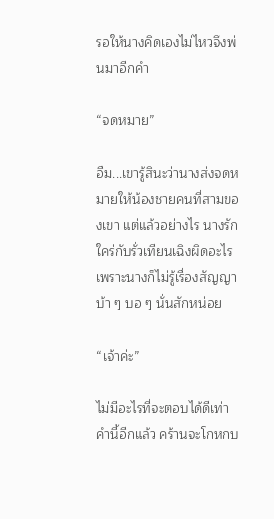รอให้นางคิดเองไม่ไหวจึงพ่นมาอีกคำ

“จดหมาย”

อืม...เขารู้สินะว่านางส่งจดหมายให้น้องชายคนที่สามของเขา แต่แล้วอย่างไร นางรักใคร่กับรั่วเทียนเฉิงผิดอะไร เพราะนางก็ไม่รู้เรื่องสัญญาบ้า ๆ บอ ๆ นั่นสักหน่อย

“เจ้าค่ะ”

ไม่มีอะไรที่จะตอบได้ดีเท่าคำนี้อีกแล้ว คร้านจะโกหกบ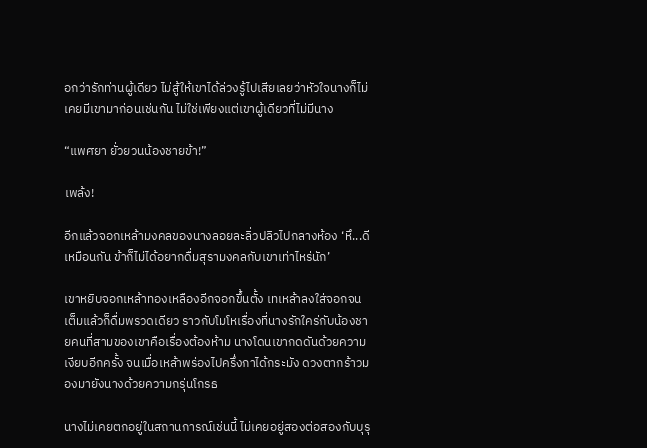อกว่ารักท่านผู้เดียว ไม่สู้ให้เขาได้ล่วงรู้ไปเสียเลยว่าหัวใจนางก็ไม่เคยมีเขามาก่อนเช่นกัน ไม่ใช่เพียงแต่เขาผู้เดียวที่ไม่มีนาง

“แพศยา ยั่วยวนน้องชายข้า!”

เพล้ง!

อีกแล้วจอกเหล้ามงคลของนางลอยละลิ่วปลิวไปกลางห้อง ‘หึ...ดีเหมือนกัน ข้าก็ไม่ได้อยากดื่มสุรามงคลกับเขาเท่าไหร่นัก’

เขาหยิบจอกเหล้าทองเหลืองอีกจอกขึ้นตั้ง เทเหล้าลงใส่จอกจนเต็มแล้วก็ดื่มพรวดเดียว ราวกับโมโหเรื่องที่นางรักใคร่กับน้องชายคนที่สามของเขาคือเรื่องต้องห้าม นางโดนเขากดดันด้วยความเงียบอีกครั้ง จนเมื่อเหล้าพร่องไปครึ่งกาได้กระมัง ดวงตากร้าวมองมายังนางด้วยความกรุ่นโกรธ

นางไม่เคยตกอยู่ในสถานการณ์เช่นนี้ ไม่เคยอยู่สองต่อสองกับบุรุ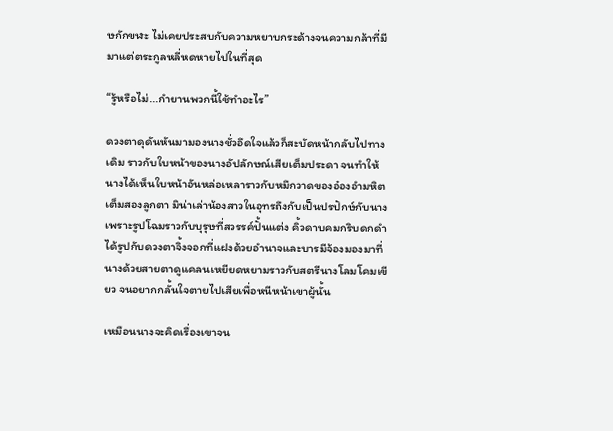ษกักขฬะ ไม่เคยประสบกับความหยาบกระด้างจนความกล้าที่มีมาแต่ตระกูลหลี่หดหายไปในที่สุด

“รู้หรือไม่...กำยานพวกนี้ใช้ทำอะไร”

ดวงตาดุดันหันมามองนางชั่วอึดใจแล้วก็สะบัดหน้ากลับไปทางเดิม ราวกับใบหน้าของนางอัปลักษณ์เสียเต็มประดา จนทำให้นางได้เห็นใบหน้าอันหล่อเหลาราวกับหมึกวาดของอ๋องอำมหิตเต็มสองลูกตา มิน่าเล่าน้องสาวในอุทรถึงกับเป็นปรปักษ์กับนาง เพราะรูปโฉมราวกับบุรุษที่สวรรค์ปั้นแต่ง คิ้วดาบคมกริบดกดำได้รูปกับดวงตาจิ้งจอกที่แฝงด้วยอำนาจและบารมีจ้องมองมาที่นางด้วยสายตาดูแคลนเหยียดหยามราวกับสตรีนางโลมโคมเขียว จนอยากกลั้นใจตายไปเสียเพื่อหนีหน้าเขาผู้นั้น

เหมือนนางจะคิดเรื่องเขาจน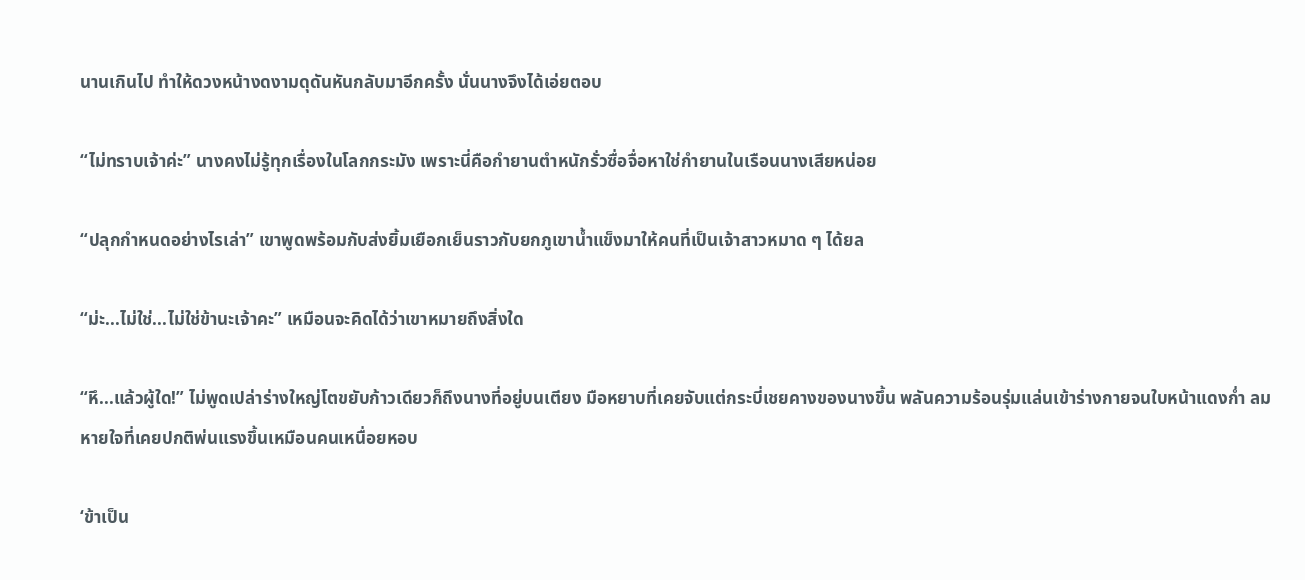นานเกินไป ทำให้ดวงหน้างดงามดุดันหันกลับมาอีกครั้ง นั่นนางจึงได้เอ่ยตอบ

“ไม่ทราบเจ้าค่ะ” นางคงไม่รู้ทุกเรื่องในโลกกระมัง เพราะนี่คือกำยานตำหนักรั่วซื่อจื่อหาใช่กำยานในเรือนนางเสียหน่อย

“ปลุกกำหนดอย่างไรเล่า” เขาพูดพร้อมกับส่งยิ้มเยือกเย็นราวกับยกภูเขาน้ำแข็งมาให้คนที่เป็นเจ้าสาวหมาด ๆ ได้ยล

“ม่ะ...ไม่ใช่...ไม่ใช่ข้านะเจ้าคะ” เหมือนจะคิดได้ว่าเขาหมายถึงสิ่งใด

“หึ...แล้วผู้ใด!” ไม่พูดเปล่าร่างใหญ่โตขยับก้าวเดียวก็ถึงนางที่อยู่บนเตียง มือหยาบที่เคยจับแต่กระบี่เชยคางของนางขึ้น พลันความร้อนรุ่มแล่นเข้าร่างกายจนใบหน้าแดงก่ำ ลมหายใจที่เคยปกติพ่นแรงขึ้นเหมือนคนเหนื่อยหอบ

‘ข้าเป็น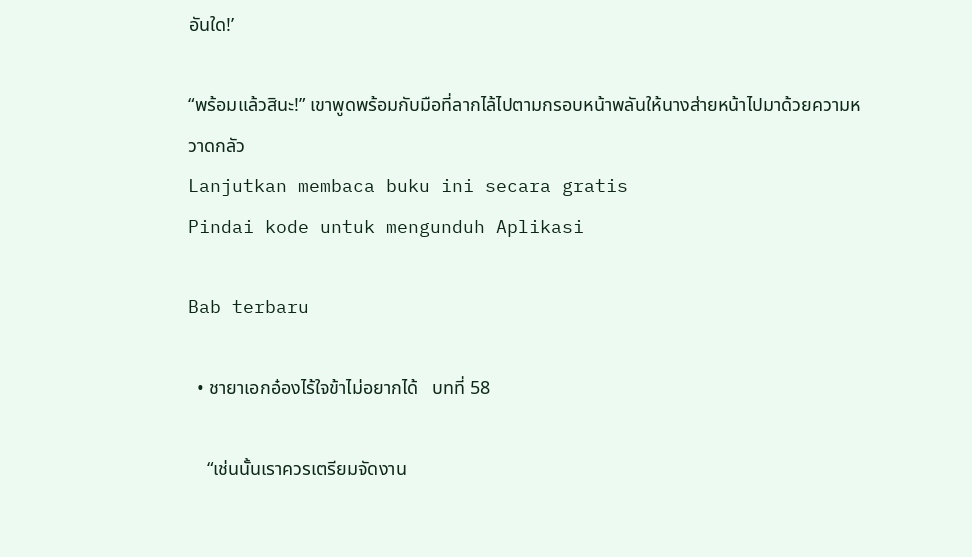อันใด!’

“พร้อมแล้วสินะ!” เขาพูดพร้อมกับมือที่ลากไล้ไปตามกรอบหน้าพลันให้นางส่ายหน้าไปมาด้วยความหวาดกลัว
Lanjutkan membaca buku ini secara gratis
Pindai kode untuk mengunduh Aplikasi

Bab terbaru

  • ชายาเอกอ๋องไร้ใจข้าไม่อยากได้   บทที่ 58

    “เช่นนั้นเราควรเตรียมจัดงาน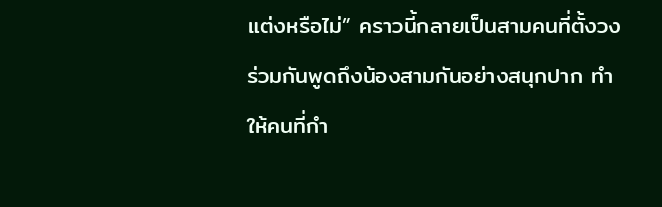แต่งหรือไม่” คราวนี้กลายเป็นสามคนที่ตั้งวงร่วมกันพูดถึงน้องสามกันอย่างสนุกปาก ทำให้คนที่กำ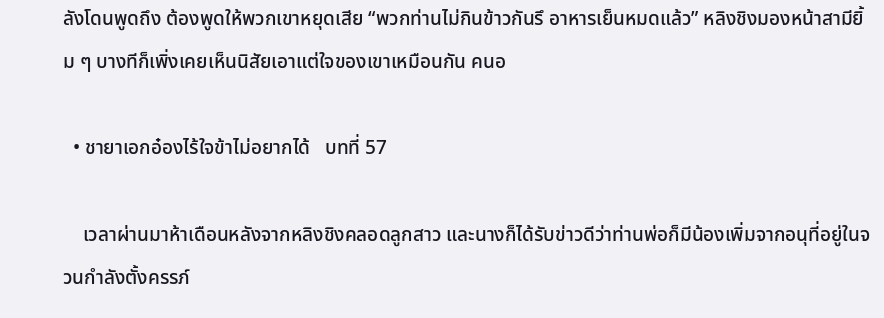ลังโดนพูดถึง ต้องพูดให้พวกเขาหยุดเสีย “พวกท่านไม่กินข้าวกันรึ อาหารเย็นหมดแล้ว” หลิงชิงมองหน้าสามียิ้ม ๆ บางทีก็เพิ่งเคยเห็นนิสัยเอาแต่ใจของเขาเหมือนกัน คนอ

  • ชายาเอกอ๋องไร้ใจข้าไม่อยากได้   บทที่ 57

    เวลาผ่านมาห้าเดือนหลังจากหลิงชิงคลอดลูกสาว และนางก็ได้รับข่าวดีว่าท่านพ่อก็มีน้องเพิ่มจากอนุที่อยู่ในจวนกำลังตั้งครรภ์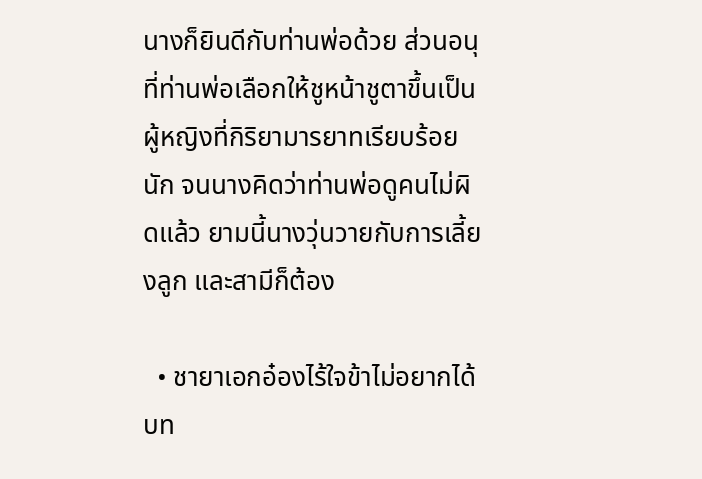นางก็ยินดีกับท่านพ่อด้วย ส่วนอนุที่ท่านพ่อเลือกให้ชูหน้าชูตาขึ้นเป็นผู้หญิงที่กิริยามารยาทเรียบร้อยนัก จนนางคิดว่าท่านพ่อดูคนไม่ผิดแล้ว ยามนี้นางวุ่นวายกับการเลี้ยงลูก และสามีก็ต้อง

  • ชายาเอกอ๋องไร้ใจข้าไม่อยากได้   บท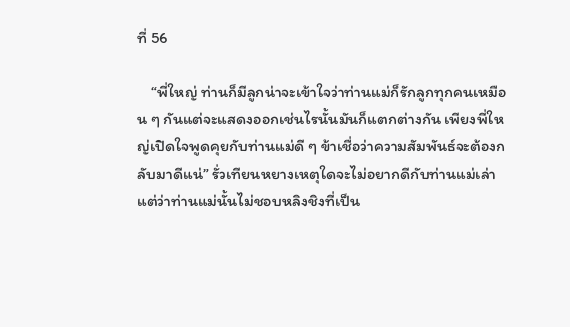ที่ 56

    “พี่ใหญ่ ท่านก็มีลูกน่าจะเข้าใจว่าท่านแม่ก็รักลูกทุกคนเหมือน ๆ กันแต่จะแสดงออกเช่นไรนั้นมันก็แตกต่างกัน เพียงพี่ใหญ่เปิดใจพูดคุยกับท่านแม่ดี ๆ ข้าเชื่อว่าความสัมพันธ์จะต้องกลับมาดีแน่” รั่วเทียนหยางเหตุใดจะไม่อยากดีกับท่านแม่เล่า แต่ว่าท่านแม่นั้นไม่ชอบหลิงชิงที่เป็น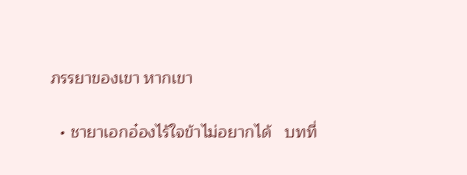ภรรยาของเขา หากเขา

  • ชายาเอกอ๋องไร้ใจข้าไม่อยากได้   บทที่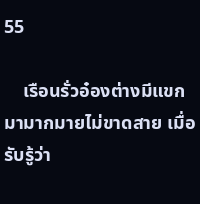55

    เรือนรั่วอ๋องต่างมีแขกมามากมายไม่ขาดสาย เมื่อรับรู้ว่า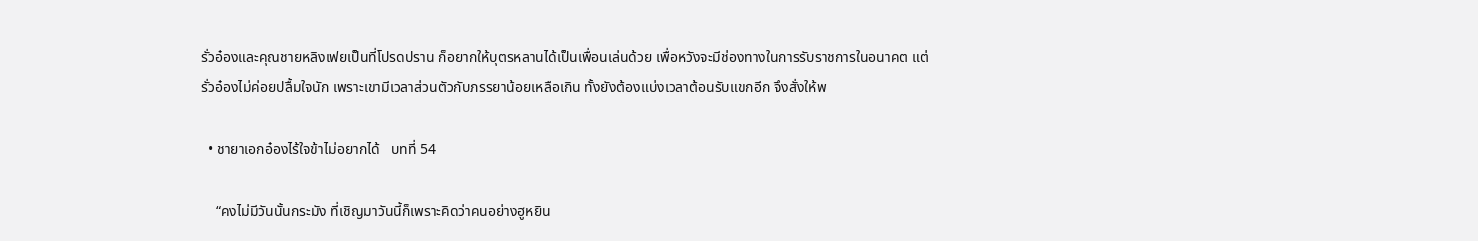รั่วอ๋องและคุณชายหลิงเฟยเป็นที่โปรดปราน ก็อยากให้บุตรหลานได้เป็นเพื่อนเล่นด้วย เพื่อหวังจะมีช่องทางในการรับราชการในอนาคต แต่รั่วอ๋องไม่ค่อยปลื้มใจนัก เพราะเขามีเวลาส่วนตัวกับภรรยาน้อยเหลือเกิน ทั้งยังต้องแบ่งเวลาต้อนรับแขกอีก จึงสั่งให้พ

  • ชายาเอกอ๋องไร้ใจข้าไม่อยากได้   บทที่ 54

    “คงไม่มีวันนั้นกระมัง ที่เชิญมาวันนี้ก็เพราะคิดว่าคนอย่างฮูหยิน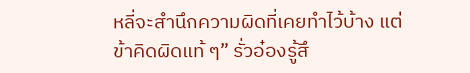หลี่จะสำนึกความผิดที่เคยทำไว้บ้าง แต่ข้าคิดผิดแท้ ๆ” รั่วอ๋องรู้สึ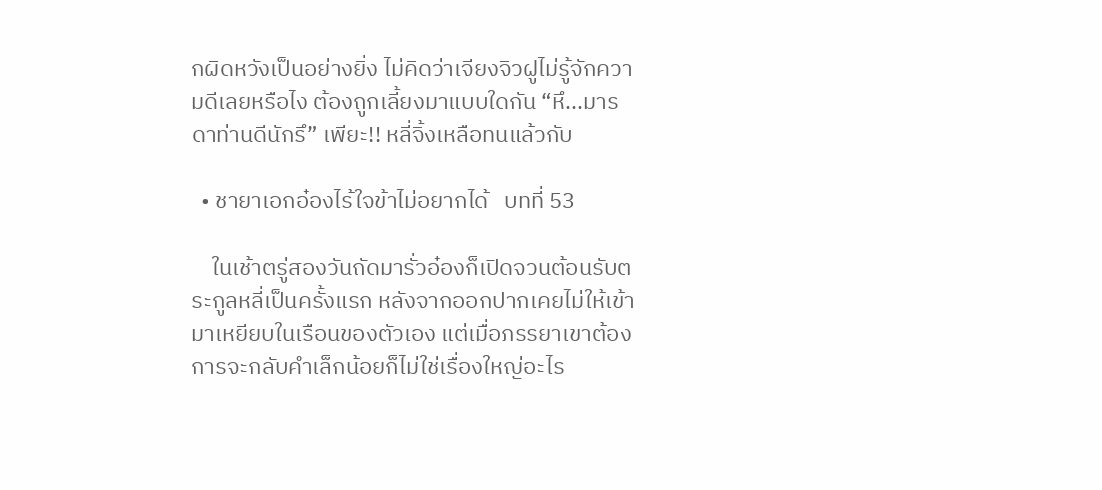กผิดหวังเป็นอย่างยิ่ง ไม่คิดว่าเจียงจิวฝูไม่รู้จักความดีเลยหรือไง ต้องถูกเลี้ยงมาแบบใดกัน “หึ...มารดาท่านดีนักรึ” เพียะ!! หลี่จิ้งเหลือทนแล้วกับ

  • ชายาเอกอ๋องไร้ใจข้าไม่อยากได้   บทที่ 53

    ในเช้าตรู่สองวันถัดมารั่วอ๋องก็เปิดจวนต้อนรับตระกูลหลี่เป็นครั้งแรก หลังจากออกปากเคยไม่ให้เข้ามาเหยียบในเรือนของตัวเอง แต่เมื่อภรรยาเขาต้องการจะกลับคำเล็กน้อยก็ไม่ใช่เรื่องใหญ่อะไร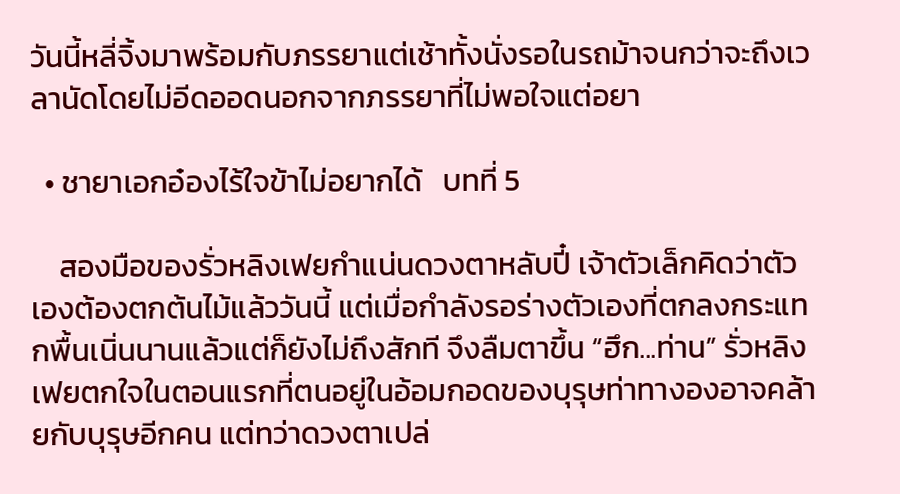วันนี้หลี่จิ้งมาพร้อมกับภรรยาแต่เช้าทั้งนั่งรอในรถม้าจนกว่าจะถึงเวลานัดโดยไม่อีดออดนอกจากภรรยาที่ไม่พอใจแต่อยา

  • ชายาเอกอ๋องไร้ใจข้าไม่อยากได้   บทที่ 5

    สองมือของรั่วหลิงเฟยกำแน่นดวงตาหลับปี๋ เจ้าตัวเล็กคิดว่าตัวเองต้องตกต้นไม้แล้ววันนี้ แต่เมื่อกำลังรอร่างตัวเองที่ตกลงกระแทกพื้นเนิ่นนานแล้วแต่ก็ยังไม่ถึงสักที จึงลืมตาขึ้น “ฮึก...ท่าน” รั่วหลิงเฟยตกใจในตอนแรกที่ตนอยู่ในอ้อมกอดของบุรุษท่าทางองอาจคล้ายกับบุรุษอีกคน แต่ทว่าดวงตาเปล่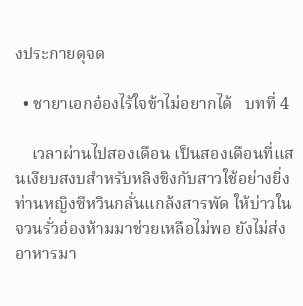งประกายดุจด

  • ชายาเอกอ๋องไร้ใจข้าไม่อยากได้   บทที่ 4

    เวลาผ่านไปสองเดือน เป็นสองเดือนที่แสนเงียบสงบสำหรับหลิงชิงกับสาวใช้อย่างยิ่ง ท่านหญิงซีหวินกลั่นแกล้งสารพัด ให้บ่าวในจวนรั่วอ๋องห้ามมาช่วยเหลือไม่พอ ยังไม่ส่งอาหารมา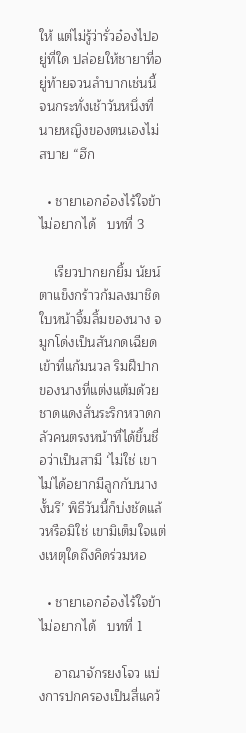ให้ แต่ไม่รู้ว่ารั่วอ๋องไปอยู่ที่ใด ปล่อยให้ชายาที่อยู่ท้ายจวนลำบากเช่นนี้ จนกระทั่งเช้าวันหนึ่งที่นายหญิงของตนเองไม่สบาย “ฮึก

  • ชายาเอกอ๋องไร้ใจข้าไม่อยากได้   บทที่ 3

    เรียวปากยกยิ้ม นัยน์ตาแข็งกร้าวก้มลงมาชิดใบหน้าจิ้มลิ้มของนาง จมูกโด่งเป็นสันกดเฉียดเข้าที่แก้มนวล ริมฝีปากของนางที่แต่งแต้มด้วยชาดแดงสั่นระริกหวาดกลัวคนตรงหน้าที่ได้ขึ้นชื่อว่าเป็นสามี ‘ไม่ใช่ เขาไม่ได้อยากมีลูกกับนางงั้นรึ’ พิธีวันนี้ก็บ่งชัดแล้วหรือมิใช่ เขามิเต็มใจแต่งเหตุใดถึงคิดร่วมหอ

  • ชายาเอกอ๋องไร้ใจข้าไม่อยากได้   บทที่ 1

    อาณาจักรยงโจว แบ่งการปกครองเป็นสี่แคว้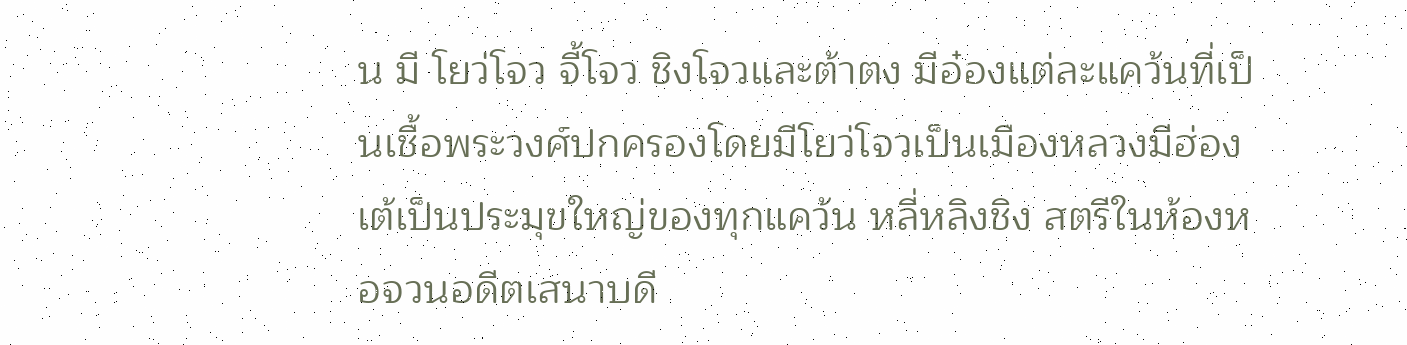น มี โยว่โจว จี้โจว ชิงโจวและต้าตง มีอ๋องแต่ละแคว้นที่เป็นเชื้อพระวงศ์ปกครองโดยมีโยว่โจวเป็นเมืองหลวงมีฮ่องเต้เป็นประมุขใหญ่ของทุกแคว้น หลี่หลิงชิง สตรีในห้องหอจวนอดีตเสนาบดี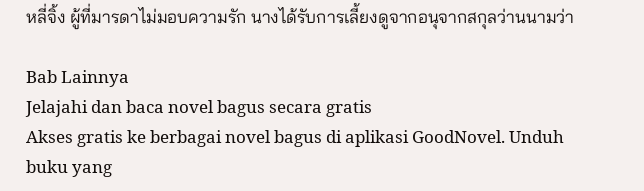หลี่จิ้ง ผู้ที่มารดาไม่มอบความรัก นางได้รับการเลี้ยงดูจากอนุจากสกุลว่านนามว่า

Bab Lainnya
Jelajahi dan baca novel bagus secara gratis
Akses gratis ke berbagai novel bagus di aplikasi GoodNovel. Unduh buku yang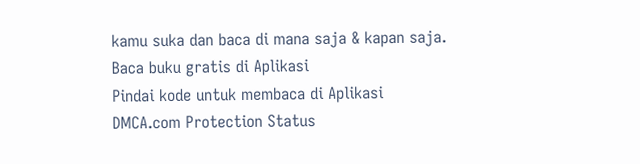kamu suka dan baca di mana saja & kapan saja.
Baca buku gratis di Aplikasi
Pindai kode untuk membaca di Aplikasi
DMCA.com Protection Status